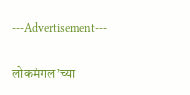---Advertisement---

लोकमंगल’च्या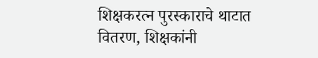शिक्षकरत्न पुरस्काराचे थाटात वितरण, शिक्षकांनी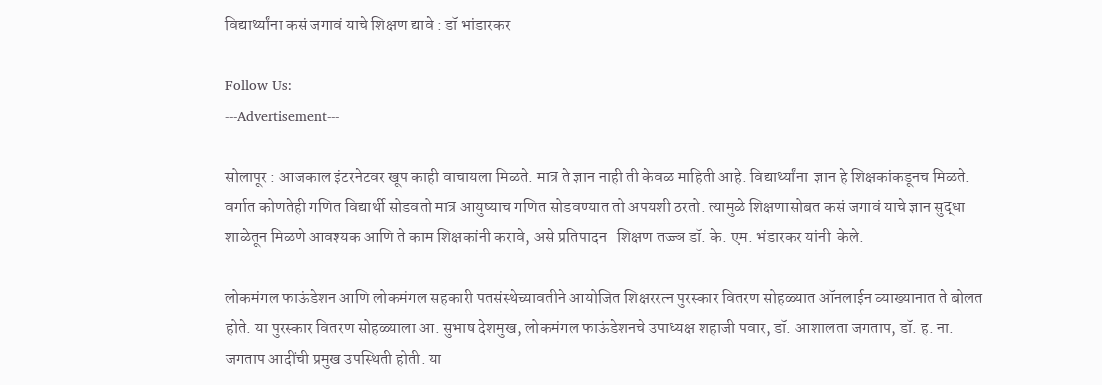विद्यार्थ्यांना कसं जगावं याचे शिक्षण द्यावे : डॉ भांडारकर

Follow Us:
---Advertisement---

सोलापूर : आजकाल इंटरनेटवर खूप काही वाचायला मिळते. मात्र ते ज्ञान नाही ती केवळ माहिती आहे. विद्यार्थ्यांना  ज्ञान हे शिक्षकांकडूनच मिळते. वर्गात कोणतेही गणित विद्यार्थी सोडवतो मात्र आयुष्याच गणित सोडवण्यात तो अपयशी ठरतो. त्यामुळे शिक्षणासोबत कसं जगावं याचे ज्ञान सुद्धा शाळेतून मिळणे आवश्यक आणि ते काम शिक्षकांनी करावे, असे प्रतिपादन   शिक्षण तज्ज्ञ डॉ. के. एम. भंडारकर यांनी  केले.

लोकमंगल फाऊंडेशन आणि लोकमंगल सहकारी पतसंस्थेच्यावतीने आयोजित शिक्षररत्न पुरस्कार वितरण सोहळ्यात ऑनलाईन व्याख्यानात ते बोलत होते. या पुरस्कार वितरण सोहळ्याला आ. सुभाष देशमुख, लोकमंगल फाऊंडेशनचे उपाध्यक्ष शहाजी पवार, डॉ. आशालता जगताप, डॉ. ह. ना. जगताप आदींची प्रमुख उपस्थिती होती. या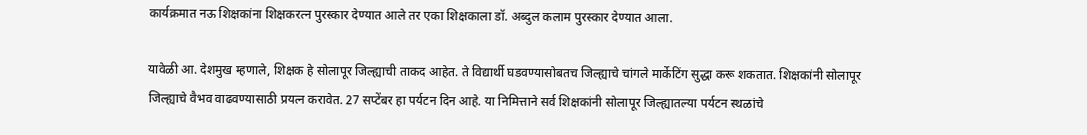कार्यक्रमात नऊ शिक्षकांना शिक्षकरत्न पुरस्कार देण्यात आले तर एका शिक्षकाला डॉ. अब्दुल कलाम पुरस्कार देण्यात आला.

यावेळी आ. देशमुख म्हणाले, शिक्षक हे सोलापूर जिल्ह्याची ताकद आहेत. ते विद्यार्थी घडवण्यासोबतच जिल्ह्याचे चांगले मार्केटिंग सुद्धा करू शकतात. शिक्षकांनी सोलापूर जिल्ह्याचे वैभव वाढवण्यासाठी प्रयत्न करावेत. 27 सप्टेंबर हा पर्यटन दिन आहे. या निमित्ताने सर्व शिक्षकांनी सोलापूर जिल्ह्यातल्या पर्यटन स्थळांचे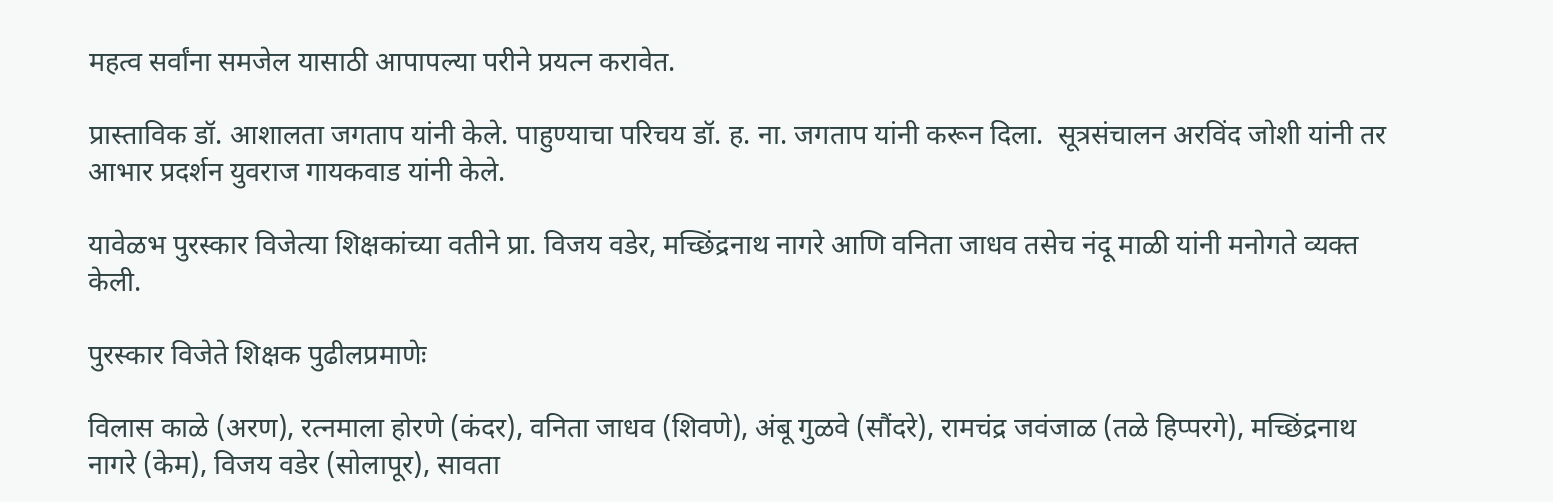महत्व सर्वांना समजेल यासाठी आपापल्या परीने प्रयत्न करावेत.

प्रास्ताविक डॉ. आशालता जगताप यांनी केले. पाहुण्याचा परिचय डॉ. ह. ना. जगताप यांनी करून दिला.  सूत्रसंचालन अरविंद जोशी यांनी तर आभार प्रदर्शन युवराज गायकवाड यांनी केले.

यावेळभ पुरस्कार विजेत्या शिक्षकांच्या वतीने प्रा. विजय वडेर, मच्छिंद्रनाथ नागरे आणि वनिता जाधव तसेच नंदू माळी यांनी मनोगते व्यक्त केली.

पुरस्कार विजेते शिक्षक पुढीलप्रमाणेः

विलास काळे (अरण), रत्नमाला होरणे (कंदर), वनिता जाधव (शिवणे), अंबू गुळवे (सौंदरे), रामचंद्र जवंजाळ (तळे हिप्परगे), मच्छिंद्रनाथ नागरे (केम), विजय वडेर (सोलापूर), सावता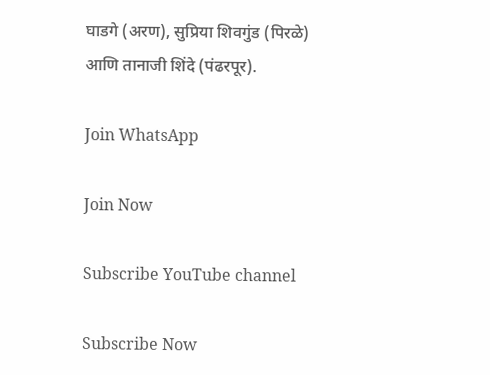घाडगे (अरण), सुप्रिया शिवगुंड (पिरळे) आणि तानाजी शिंदे (पंढरपूर).

Join WhatsApp

Join Now

Subscribe YouTube channel

Subscribe Now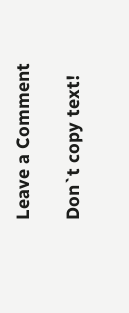Leave a Comment

Don`t copy text!